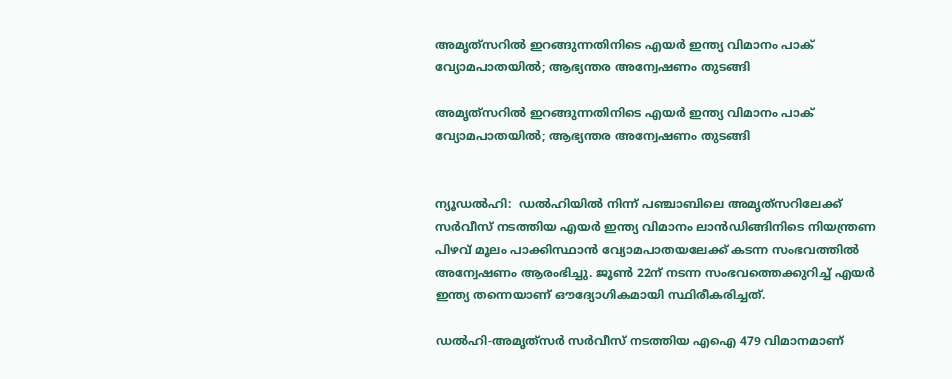അമൃത്‌സറിൽ ഇറങ്ങുന്നതിനിടെ എയർ ഇന്ത്യ വിമാനം പാക് വ്യോമപാതയിൽ; ആഭ്യന്തര അന്വേഷണം തുടങ്ങി

അമൃത്‌സറിൽ ഇറങ്ങുന്നതിനിടെ എയർ ഇന്ത്യ വിമാനം പാക് വ്യോമപാതയിൽ; ആഭ്യന്തര അന്വേഷണം തുടങ്ങി


ന്യൂഡൽഹി:  ഡൽഹിയിൽ നിന്ന് പഞ്ചാബിലെ അമൃത്‌സറിലേക്ക് സർവീസ് നടത്തിയ എയർ ഇന്ത്യ വിമാനം ലാൻഡിങ്ങിനിടെ നിയന്ത്രണ പിഴവ് മൂലം പാക്കിസ്ഥാൻ വ്യോമപാതയലേക്ക് കടന്ന സംഭവത്തിൽ അന്വേഷണം ആരംഭിച്ചു. ജൂൺ 22ന് നടന്ന സംഭവത്തെക്കുറിച്ച് എയർ ഇന്ത്യ തന്നെയാണ് ഔദ്യോഗികമായി സ്ഥിരീകരിച്ചത്.

ഡൽഹി-അമൃത്‌സർ സർവീസ് നടത്തിയ എഐ 479 വിമാനമാണ്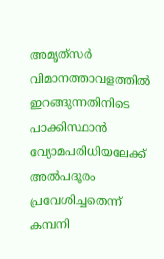അമൃത്‌സർ വിമാനത്താവളത്തിൽ ഇറങ്ങുന്നതിനിടെ പാക്കിസ്ഥാൻ വ്യോമപരിധിയലേക്ക് അൽപദൂരം പ്രവേശിച്ചതെന്ന് കമ്പനി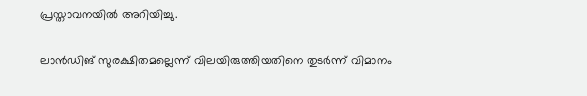പ്രസ്താവനയിൽ അറിയിച്ചു.

ലാൻഡിങ് സുരക്ഷിതമല്ലെന്ന് വിലയിരുത്തിയതിനെ തുടർന്ന് വിമാനം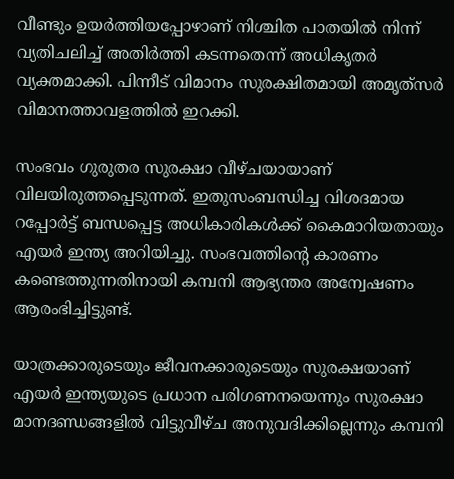വീണ്ടും ഉയർത്തിയപ്പോഴാണ് നിശ്ചിത പാതയിൽ നിന്ന് വ്യതിചലിച്ച് അതിർത്തി കടന്നതെന്ന് അധികൃതർ വ്യക്തമാക്കി. പിന്നീട് വിമാനം സുരക്ഷിതമായി അമൃത്‌സർ വിമാനത്താവളത്തിൽ ഇറക്കി.

സംഭവം ഗുരുതര സുരക്ഷാ വീഴ്ചയായാണ് വിലയിരുത്തപ്പെടുന്നത്. ഇതുസംബന്ധിച്ച വിശദമായ റപ്പോർട്ട് ബന്ധപ്പെട്ട അധികാരികൾക്ക് കൈമാറിയതായും എയർ ഇന്ത്യ അറിയിച്ചു. സംഭവത്തിന്റെ കാരണം കണ്ടെത്തുന്നതിനായി കമ്പനി ആഭ്യന്തര അന്വേഷണം ആരംഭിച്ചിട്ടുണ്ട്.

യാത്രക്കാരുടെയും ജീവനക്കാരുടെയും സുരക്ഷയാണ് എയർ ഇന്ത്യയുടെ പ്രധാന പരിഗണനയെന്നും സുരക്ഷാ മാനദണ്ഡങ്ങളിൽ വിട്ടുവീഴ്ച അനുവദിക്കില്ലെന്നും കമ്പനി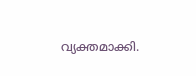വ്യക്തമാക്കി.